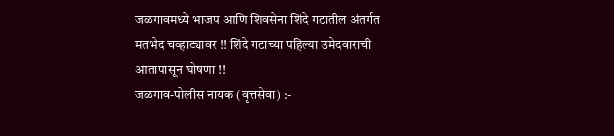जळगावमध्ये भाजप आणि शिवसेना शिंदे गटातील अंतर्गत मतभेद चव्हाट्यावर !! शिंदे गटाच्या पहिल्या उमेदवाराची आतापासून घोषणा !!
जळगाव-पोलीस नायक (वृत्तसेवा) :-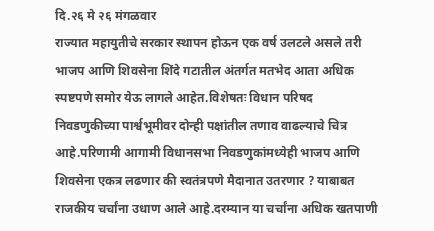दि.२६ मे २६ मंगळवार
राज्यात महायुतीचे सरकार स्थापन होऊन एक वर्ष उलटले असले तरी भाजप आणि शिवसेना शिंदे गटातील अंतर्गत मतभेद आता अधिक स्पष्टपणे समोर येऊ लागले आहेत.विशेषतः विधान परिषद निवडणुकीच्या पार्श्वभूमीवर दोन्ही पक्षांतील तणाव वाढल्याचे चित्र आहे.परिणामी आगामी विधानसभा निवडणुकांमध्येही भाजप आणि शिवसेना एकत्र लढणार की स्वतंत्रपणे मैदानात उतरणार ? याबाबत राजकीय चर्चांना उधाण आले आहे.दरम्यान या चर्चांना अधिक खतपाणी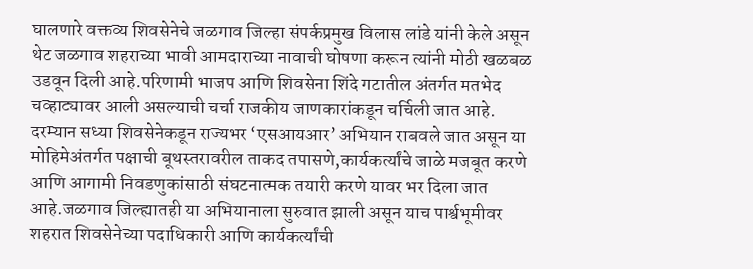घालणारे वक्तव्य शिवसेनेचे जळगाव जिल्हा संपर्कप्रमुख विलास लांडे यांनी केले असून थेट जळगाव शहराच्या भावी आमदाराच्या नावाची घोषणा करून त्यांनी मोठी खळबळ उडवून दिली आहे.परिणामी भाजप आणि शिवसेना शिंदे गटातील अंतर्गत मतभेद चव्हाट्यावर आली असल्याची चर्चा राजकीय जाणकारांकडून चर्चिली जात आहे.
दरम्यान सध्या शिवसेनेकडून राज्यभर ‘एसआयआर’ अभियान राबवले जात असून या मोहिमेअंतर्गत पक्षाची बूथस्तरावरील ताकद तपासणे,कार्यकर्त्यांचे जाळे मजबूत करणे आणि आगामी निवडणुकांसाठी संघटनात्मक तयारी करणे यावर भर दिला जात आहे.जळगाव जिल्ह्यातही या अभियानाला सुरुवात झाली असून याच पार्श्वभूमीवर शहरात शिवसेनेच्या पदाधिकारी आणि कार्यकर्त्यांची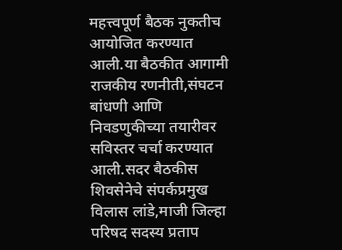महत्त्वपूर्ण बैठक नुकतीच आयोजित करण्यात आली.या बैठकीत आगामी राजकीय रणनीती,संघटन बांधणी आणि निवडणुकीच्या तयारीवर सविस्तर चर्चा करण्यात आली.सदर बैठकीस शिवसेनेचे संपर्कप्रमुख विलास लांडे,माजी जिल्हा परिषद सदस्य प्रताप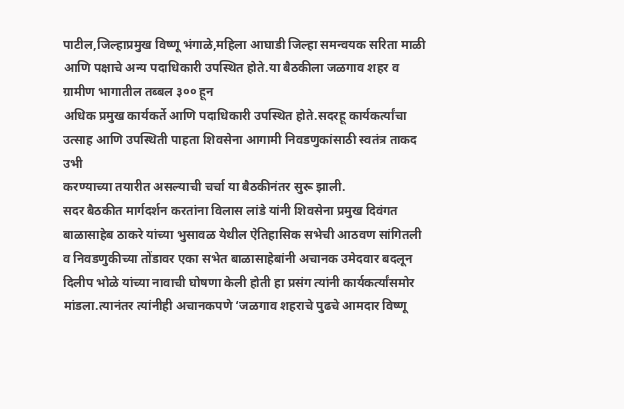पाटील,जिल्हाप्रमुख विष्णू भंगाळे,महिला आघाडी जिल्हा समन्वयक सरिता माळी आणि पक्षाचे अन्य पदाधिकारी उपस्थित होते.या बैठकीला जळगाव शहर व ग्रामीण भागातील तब्बल ३०० हून
अधिक प्रमुख कार्यकर्ते आणि पदाधिकारी उपस्थित होते.सदरहू कार्यकर्त्यांचा उत्साह आणि उपस्थिती पाहता शिवसेना आगामी निवडणुकांसाठी स्वतंत्र ताकद उभी
करण्याच्या तयारीत असल्याची चर्चा या बैठकीनंतर सुरू झाली.
सदर बैठकीत मार्गदर्शन करतांना विलास लांडे यांनी शिवसेना प्रमुख दिवंगत बाळासाहेब ठाकरे यांच्या भुसावळ येथील ऐतिहासिक सभेची आठवण सांगितली व निवडणुकीच्या तोंडावर एका सभेत बाळासाहेबांनी अचानक उमेदवार बदलून दिलीप भोळे यांच्या नावाची घोषणा केली होती हा प्रसंग त्यांनी कार्यकर्त्यांसमोर मांडला.त्यानंतर त्यांनीही अचानकपणे ‘जळगाव शहराचे पुढचे आमदार विष्णू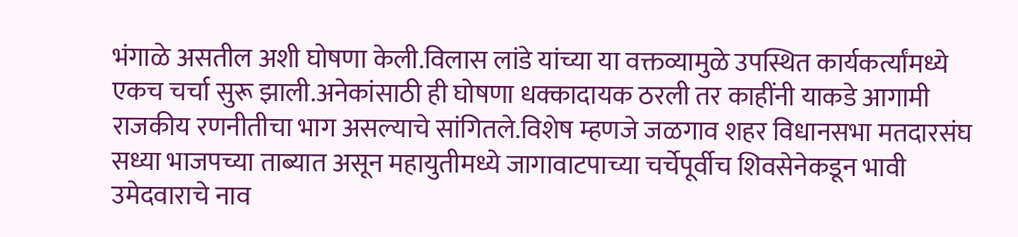भंगाळे असतील अशी घोषणा केली.विलास लांडे यांच्या या वक्तव्यामुळे उपस्थित कार्यकर्त्यांमध्ये एकच चर्चा सुरू झाली.अनेकांसाठी ही घोषणा धक्कादायक ठरली तर काहींनी याकडे आगामी राजकीय रणनीतीचा भाग असल्याचे सांगितले.विशेष म्हणजे जळगाव शहर विधानसभा मतदारसंघ सध्या भाजपच्या ताब्यात असून महायुतीमध्ये जागावाटपाच्या चर्चेपूर्वीच शिवसेनेकडून भावी उमेदवाराचे नाव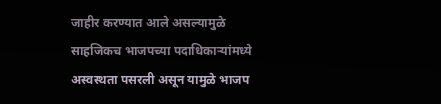जाहीर करण्यात आले असल्यामुळे साहजिकच भाजपच्या पदाधिकाऱ्यांमध्ये अस्वस्थता पसरली असून यामुळे भाजप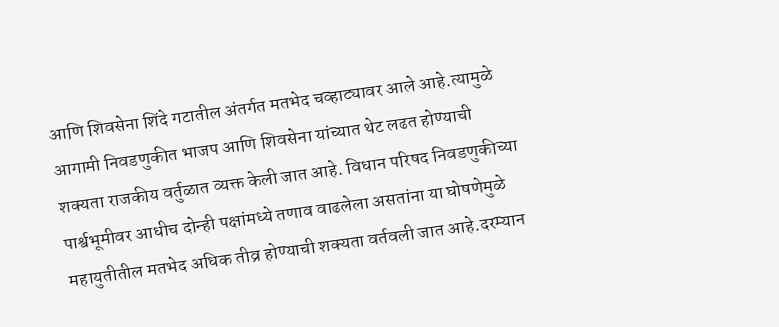आणि शिवसेना शिंदे गटातील अंतर्गत मतभेद चव्हाट्यावर आले आहे.त्यामुळे आगामी निवडणुकीत भाजप आणि शिवसेना यांच्यात थेट लढत होण्याची शक्यता राजकीय वर्तुळात व्यक्त केली जात आहे. विधान परिषद निवडणुकीच्या पार्श्वभूमीवर आधीच दोन्ही पक्षांमध्ये तणाव वाढलेला असतांना या घोषणेमुळे महायुतीतील मतभेद अधिक तीव्र होण्याची शक्यता वर्तवली जात आहे.दरम्यान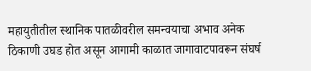महायुतीतील स्थानिक पातळीवरील समन्वयाचा अभाव अनेक ठिकाणी उघड होत असून आगामी काळात जागावाटपावरून संघर्ष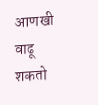आणखी वाढू शकतो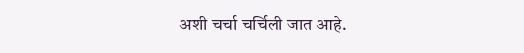अशी चर्चा चर्चिली जात आहे.